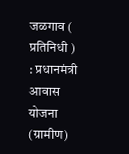जळगाव ( प्रतिनिधी ) : प्रधानमंत्री आवास योजना (ग्रामीण)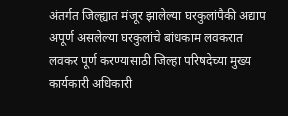अंतर्गत जिल्ह्यात मंजूर झालेल्या घरकुलांपैकी अद्याप अपूर्ण असलेल्या घरकुलांचे बांधकाम लवकरात लवकर पूर्ण करण्यासाठी जिल्हा परिषदेच्या मुख्य कार्यकारी अधिकारी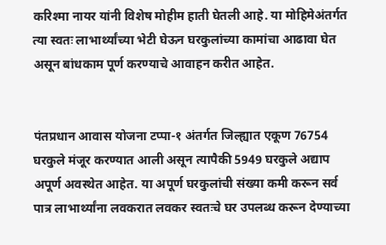करिश्मा नायर यांनी विशेष मोहीम हाती घेतली आहे. या मोहिमेअंतर्गत त्या स्वतः लाभार्थ्यांच्या भेटी घेऊन घरकुलांच्या कामांचा आढावा घेत असून बांधकाम पूर्ण करण्याचे आवाहन करीत आहेत.


पंतप्रधान आवास योजना टप्पा-१ अंतर्गत जिल्ह्यात एकूण 76754 घरकुले मंजूर करण्यात आली असून त्यापैकी 5949 घरकुले अद्याप अपूर्ण अवस्थेत आहेत. या अपूर्ण घरकुलांची संख्या कमी करून सर्व पात्र लाभार्थ्यांना लवकरात लवकर स्वतःचे घर उपलब्ध करून देण्याच्या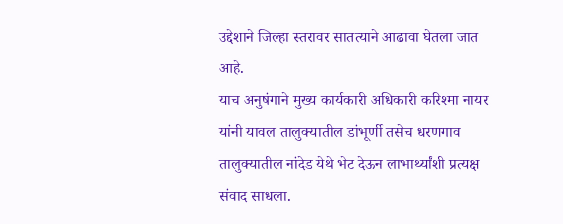उद्देशाने जिल्हा स्तरावर सातत्याने आढावा घेतला जात आहे.
याच अनुषंगाने मुख्य कार्यकारी अधिकारी करिश्मा नायर यांनी यावल तालुक्यातील डांभूर्णी तसेच धरणगाव तालुक्यातील नांदेड येथे भेट देऊन लाभार्थ्यांशी प्रत्यक्ष संवाद साधला.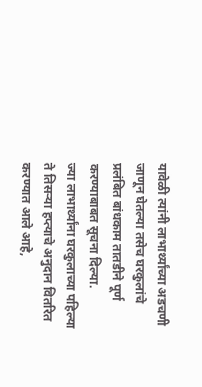यावेळी त्यांनी लाभार्थ्यांच्या अडचणी जाणून घेतल्या तसेच घरकुलांचे प्रलंबित बांधकाम तातडीने पूर्ण करण्याबाबत सूचना दिल्या.
ज्या लाभार्थ्यांना घरकुलाच्या पहिल्या ते तिसऱ्या हप्त्याचे अनुदान वितरित करण्यात आले आहे,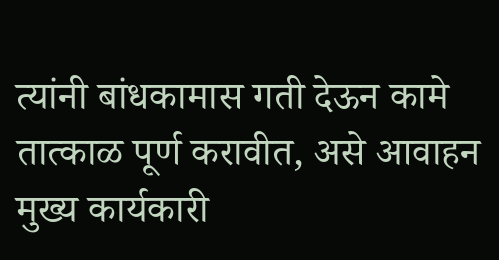त्यांनी बांधकामास गती देऊन कामे तात्काळ पूर्ण करावीत, असे आवाहन मुख्य कार्यकारी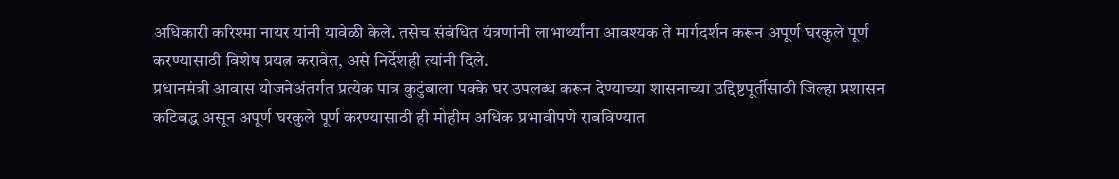अधिकारी करिश्मा नायर यांनी यावेळी केले. तसेच संबंधित यंत्रणांनी लाभार्थ्यांना आवश्यक ते मार्गदर्शन करून अपूर्ण घरकुले पूर्ण करण्यासाठी विशेष प्रयत्न करावेत, असे निर्देशही त्यांनी दिले.
प्रधानमंत्री आवास योजनेअंतर्गत प्रत्येक पात्र कुटुंबाला पक्के घर उपलब्ध करून देण्याच्या शासनाच्या उद्दिष्टपूर्तीसाठी जिल्हा प्रशासन कटिबद्ध असून अपूर्ण घरकुले पूर्ण करण्यासाठी ही मोहीम अधिक प्रभावीपणे राबविण्यात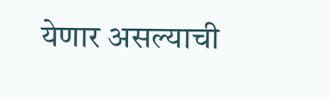येणार असल्याची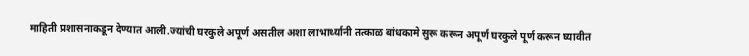माहिती प्रशासनाकडून देण्यात आली.ज्यांची घरकुले अपूर्ण असतील अशा लाभार्थ्यानी तत्काळ बांधकामे सुरू करून अपूर्ण घरकुले पूर्ण करून घ्यावीत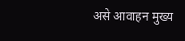असे आवाहन मुख्य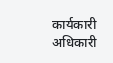कार्यकारी अधिकारी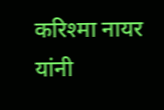करिश्मा नायर यांनी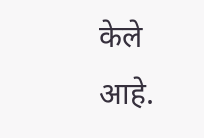केले आहे.